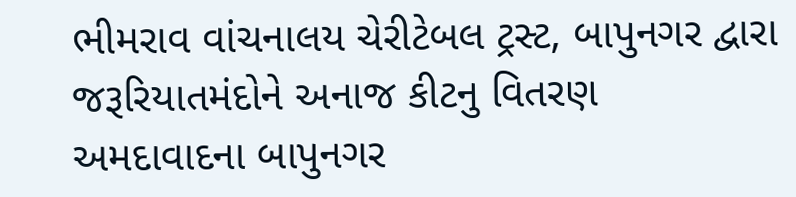ભીમરાવ વાંચનાલય ચેરીટેબલ ટ્રસ્ટ, બાપુનગર દ્વારા જરૂરિયાતમંદોને અનાજ કીટનુ વિતરણ
અમદાવાદના બાપુનગર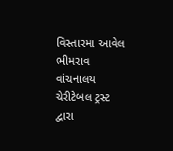વિસ્તારમા આવેલ ભીમરાવ વાંચનાલય ચેરીટેબલ ટ્રસ્ટ દ્વારા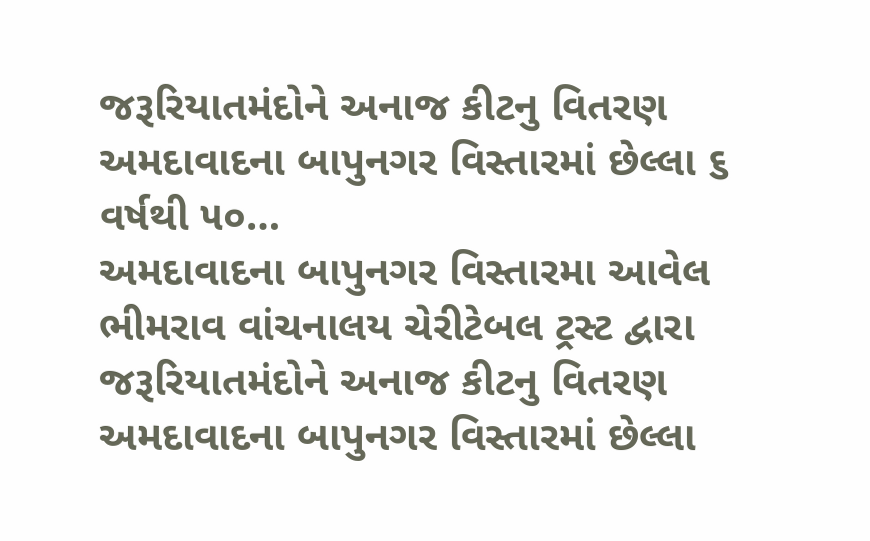જરૂરિયાતમંદોને અનાજ કીટનુ વિતરણ અમદાવાદના બાપુનગર વિસ્તારમાં છેલ્લા ૬ વર્ષથી ૫૦…
અમદાવાદના બાપુનગર વિસ્તારમા આવેલ ભીમરાવ વાંચનાલય ચેરીટેબલ ટ્રસ્ટ દ્વારા જરૂરિયાતમંદોને અનાજ કીટનુ વિતરણ અમદાવાદના બાપુનગર વિસ્તારમાં છેલ્લા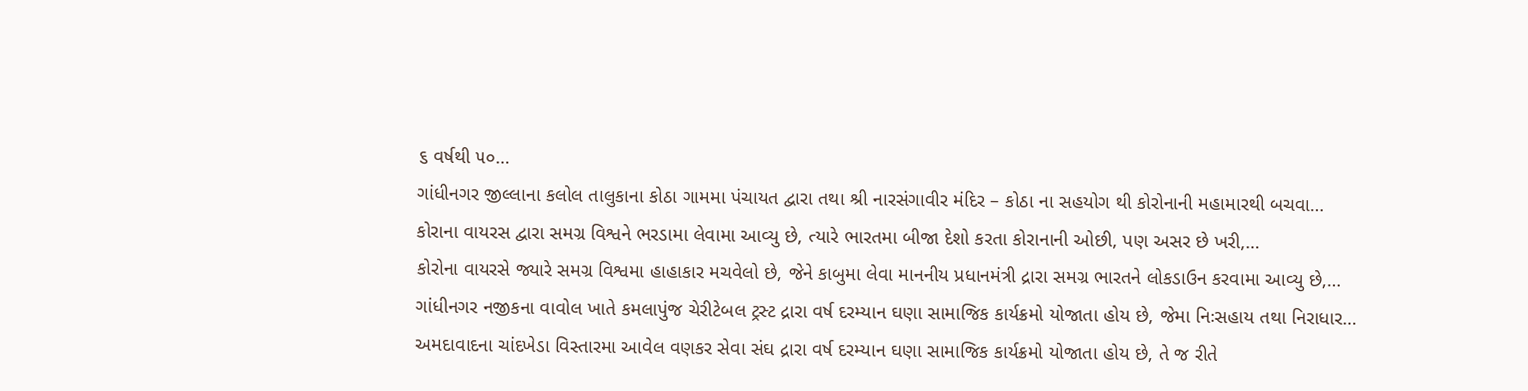૬ વર્ષથી ૫૦…
ગાંધીનગર જીલ્લાના કલોલ તાલુકાના કોઠા ગામમા પંચાયત દ્વારા તથા શ્રી નારસંગાવીર મંદિર – કોઠા ના સહયોગ થી કોરોનાની મહામારથી બચવા…
કોરાના વાયરસ દ્વારા સમગ્ર વિશ્વને ભરડામા લેવામા આવ્યુ છે, ત્યારે ભારતમા બીજા દેશો કરતા કોરાનાની ઓછી, પણ અસર છે ખરી,…
કોરોના વાયરસે જ્યારે સમગ્ર વિશ્વમા હાહાકાર મચવેલો છે, જેને કાબુમા લેવા માનનીય પ્રધાનમંત્રી દ્રારા સમગ્ર ભારતને લોકડાઉન કરવામા આવ્યુ છે,…
ગાંધીનગર નજીકના વાવોલ ખાતે કમલાપુંજ ચેરીટેબલ ટ્રસ્ટ દ્રારા વર્ષ દરમ્યાન ઘણા સામાજિક કાર્યક્રમો યોજાતા હોય છે, જેમા નિઃસહાય તથા નિરાધાર…
અમદાવાદના ચાંદખેડા વિસ્તારમા આવેલ વણકર સેવા સંઘ દ્રારા વર્ષ દરમ્યાન ઘણા સામાજિક કાર્યક્રમો યોજાતા હોય છે, તે જ રીતે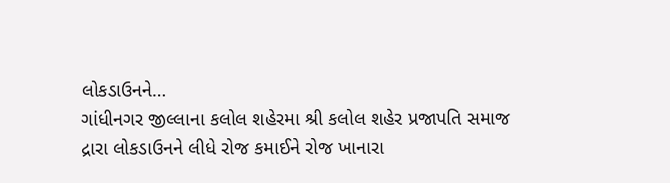લોકડાઉનને…
ગાંધીનગર જીલ્લાના કલોલ શહેરમા શ્રી કલોલ શહેર પ્રજાપતિ સમાજ દ્રારા લોકડાઉનને લીધે રોજ કમાઈને રોજ ખાનારા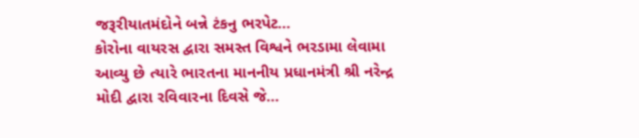જરૂરીયાતમંદોને બન્ને ટંકનુ ભરપેટ…
કોરોના વાયરસ દ્વારા સમસ્ત વિશ્વને ભરડામા લેવામા આવ્યુ છે ત્યારે ભારતના માનનીય પ્રધાનમંત્રી શ્રી નરેન્દ્ર મોદી દ્વારા રવિવારના દિવસે જે…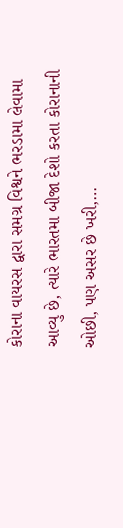કોરાના વાયરસ દ્વારા સમગ્ર વિશ્વને ભરડામા લેવામા આવ્યુ છે, ત્યારે ભારતમા બીજા દેશો કરતા કોરાનાની ઓછી, પણ અસર છે ખરી,…